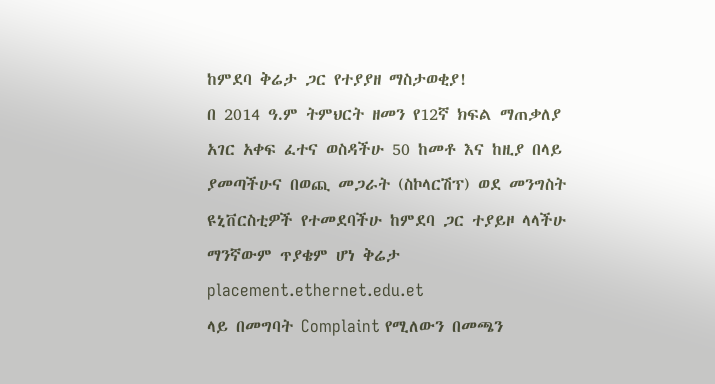ከምደባ ቅሬታ ጋር የተያያዘ ማስታወቂያ!
በ 2014 ዓ.ም ትምህርት ዘመን የ12ኛ ክፍል ማጠቃለያ አገር አቀፍ ፈተና ወስዳችሁ 50 ከመቶ እና ከዚያ በላይ ያመጣችሁና በወጪ መጋራት (ስኮላርሽፕ) ወደ መንግስት ዩኒቨርስቲዎች የተመደባችሁ ከምደባ ጋር ተያይዞ ላላችሁ ማንኛውም ጥያቄም ሆነ ቅሬታ
placement.ethernet.edu.et
ላይ በመግባት Complaint የሚለውን በመጫን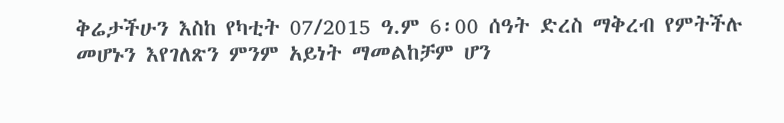ቅሬታችሁን እስከ የካቲት 07/2015 ዓ.ም 6፡00 ሰዓት ድረስ ማቅረብ የምትችሉ መሆኑን እየገለጽን ምንም አይነት ማመልከቻም ሆን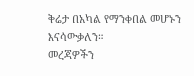ቅሬታ በአካል የማንቀበል መሆኑን እናሳውቃለን።
መረጃዎችን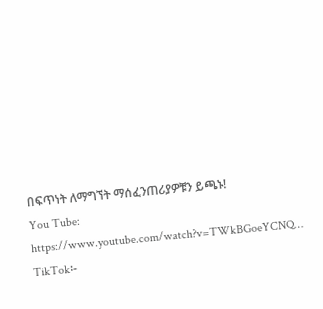በፍጥነት ለማግኘት ማሰፈንጠሪያዎቹን ይጫኑ!
You Tube: https://www.youtube.com/watch?v=TWkBGoeYCNQ…
TikTok፡-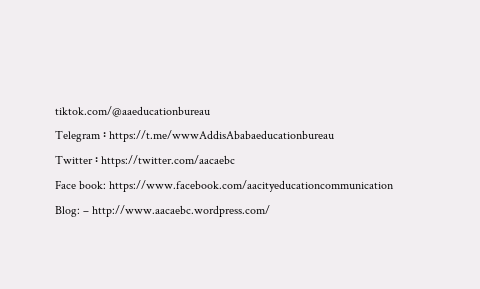tiktok.com/@aaeducationbureau
Telegram ፡ https://t.me/wwwAddisAbabaeducationbureau
Twitter ፡ https://twitter.com/aacaebc
Face book: https://www.facebook.com/aacityeducationcommunication
Blog: – http://www.aacaebc.wordpress.com/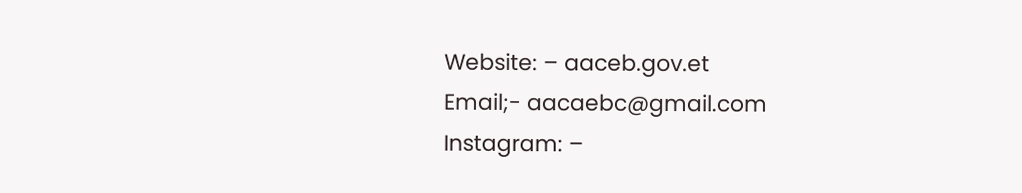Website: – aaceb.gov.et
Email;- aacaebc@gmail.com
Instagram: –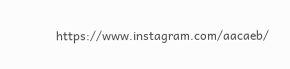https://www.instagram.com/aacaeb/